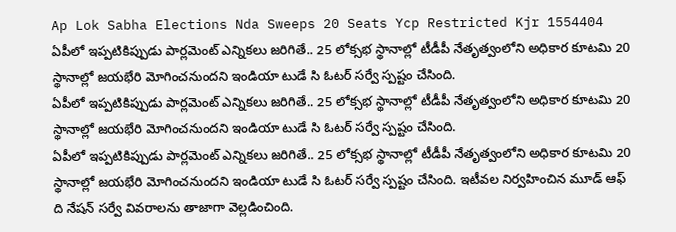Ap Lok Sabha Elections Nda Sweeps 20 Seats Ycp Restricted Kjr 1554404
ఏపీలో ఇప్పటికిప్పుడు పార్లమెంట్ ఎన్నికలు జరిగితే.. 25 లోక్సభ స్థానాల్లో టీడీపీ నేతృత్వంలోని అధికార కూటమి 20 స్థానాల్లో జయభేరి మోగించనుందని ఇండియా టుడే సి ఓటర్ సర్వే స్పష్టం చేసింది.
ఏపీలో ఇప్పటికిప్పుడు పార్లమెంట్ ఎన్నికలు జరిగితే.. 25 లోక్సభ స్థానాల్లో టీడీపీ నేతృత్వంలోని అధికార కూటమి 20 స్థానాల్లో జయభేరి మోగించనుందని ఇండియా టుడే సి ఓటర్ సర్వే స్పష్టం చేసింది.
ఏపీలో ఇప్పటికిప్పుడు పార్లమెంట్ ఎన్నికలు జరిగితే.. 25 లోక్సభ స్థానాల్లో టీడీపీ నేతృత్వంలోని అధికార కూటమి 20 స్థానాల్లో జయభేరి మోగించనుందని ఇండియా టుడే సి ఓటర్ సర్వే స్పష్టం చేసింది. ఇటీవల నిర్వహించిన మూడ్ ఆఫ్ ది నేషన్ సర్వే వివరాలను తాజాగా వెల్లడించింది.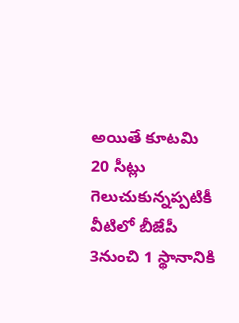అయితే కూటమి 20 సీట్లు గెలుచుకున్నప్పటికీ వీటిలో బీజేపీ 3నుంచి 1 స్థానానికి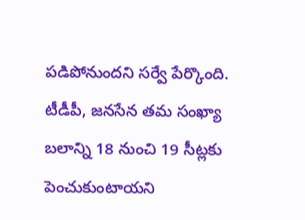పడిపోనుందని సర్వే పేర్కొంది. టీడీపీ, జనసేన తమ సంఖ్యా బలాన్ని 18 నుంచి 19 సీట్లకు పెంచుకుంటాయని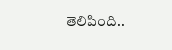తెలిపింది..